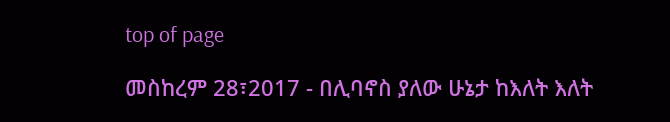top of page

መስከረም 28፣2017 - በሊባኖስ ያለው ሁኔታ ከእለት እለት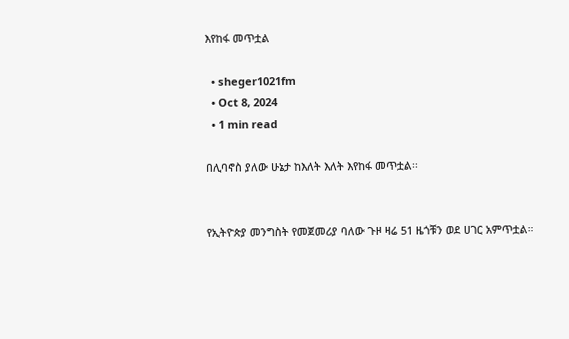እየከፋ መጥቷል

  • sheger1021fm
  • Oct 8, 2024
  • 1 min read

በሊባኖስ ያለው ሁኔታ ከእለት እለት እየከፋ መጥቷል፡፡


የኢትዮጵያ መንግስት የመጀመሪያ ባለው ጉዞ ዛሬ 51 ዜጎቹን ወደ ሀገር አምጥቷል።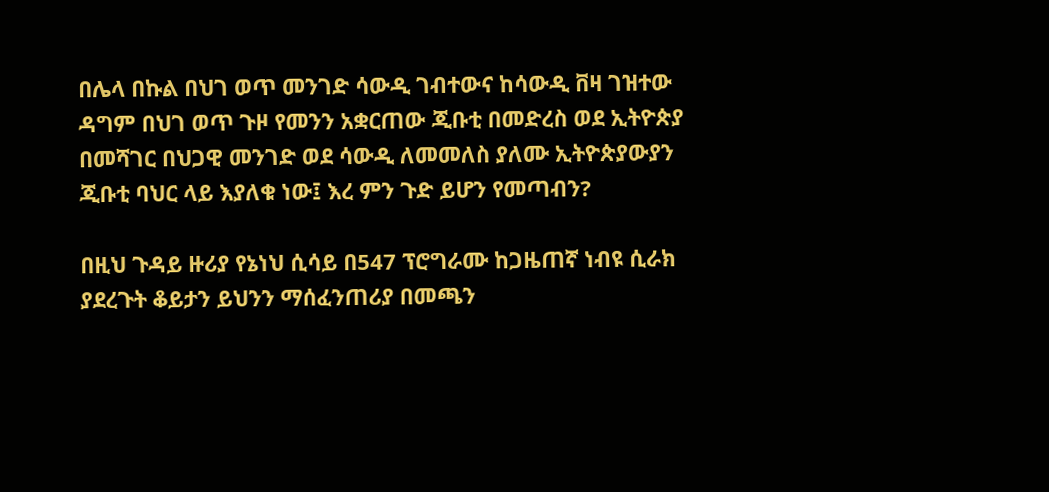በሌላ በኩል በህገ ወጥ መንገድ ሳውዲ ገብተውና ከሳውዲ ቨዛ ገዝተው ዳግም በህገ ወጥ ጉዞ የመንን አቋርጠው ጂቡቲ በመድረስ ወደ ኢትዮጵያ በመሻገር በህጋዊ መንገድ ወደ ሳውዲ ለመመለስ ያለሙ ኢትዮጵያውያን ጂቡቲ ባህር ላይ እያለቁ ነው፤ እረ ምን ጉድ ይሆን የመጣብን?

በዚህ ጉዳይ ዙሪያ የኔነህ ሲሳይ በ547 ፕሮግራሙ ከጋዜጠኛ ነብዩ ሲራክ ያደረጉት ቆይታን ይህንን ማሰፈንጠሪያ በመጫን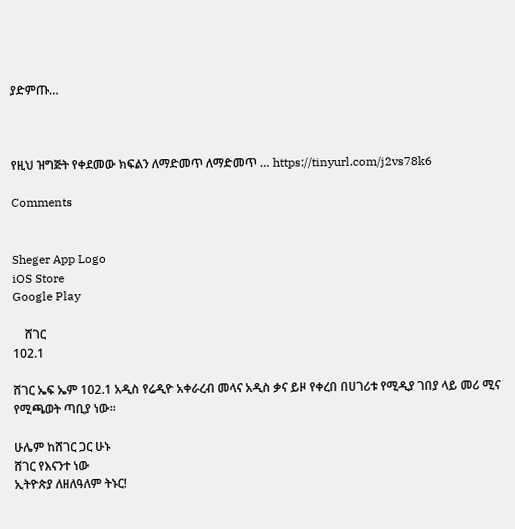ያድምጡ…



የዚህ ዝግጅት የቀደመው ክፍልን ለማድመጥ ለማድመጥ … https://tinyurl.com/j2vs78k6

Comments


Sheger App Logo
iOS Store
Google Play

    ሸገር
102.1

ሸገር ኤፍ ኤም 102.1 አዲስ የሬዲዮ አቀራረብ መላና አዲስ ቃና ይዞ የቀረበ በሀገሪቱ የሚዲያ ገበያ ላይ መሪ ሚና የሚጫወት ጣቢያ ነው፡፡

ሁሌም ከሸገር ጋር ሁኑ
ሸገር የእናንተ ነው
ኢትዮጵያ ለዘለዓለም ትኑር!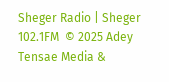Sheger Radio | Sheger 102.1FM  © 2025 Adey Tensae Media &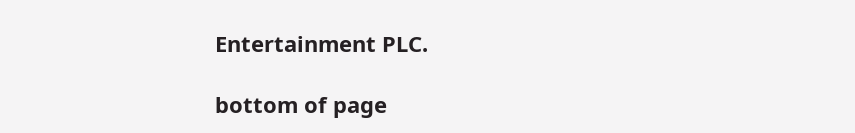Entertainment PLC.

bottom of page